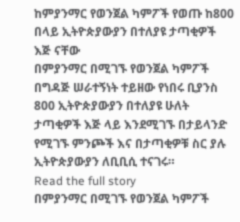ከምያንማር የወንጀል ካምፖች የወጡ ከ800 በላይ ኢትዮጵያውያን በተለያዩ ታጣቂዎች እጅ ናቸው
በምያንማር በሚገኙ የወንጀል ካምፖች በግዳጅ ሠራተኝነት ተይዘው የነበሩ ቢያንስ 800 ኢትዮጵያውያን በተለያዩ ሁለት ታጣቂዎች እጅ ላይ እንደሚገኙ በታይላንድ የሚገኙ ምንጮች እና በታጣቂዎቹ ስር ያሉ ኢትዮጵያውያን ለቢቢሲ ተናገሩ።
Read the full story
በምያንማር በሚገኙ የወንጀል ካምፖች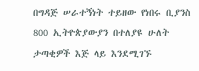በግዳጅ ሠራተኝነት ተይዘው የነበሩ ቢያንስ 800 ኢትዮጵያውያን በተለያዩ ሁለት ታጣቂዎች እጅ ላይ እንደሚገኙ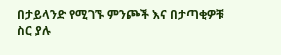በታይላንድ የሚገኙ ምንጮች እና በታጣቂዎቹ ስር ያሉ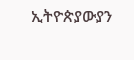ኢትዮጵያውያን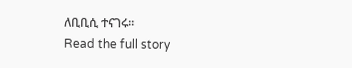ለቢቢሲ ተናገሩ።
Read the full story